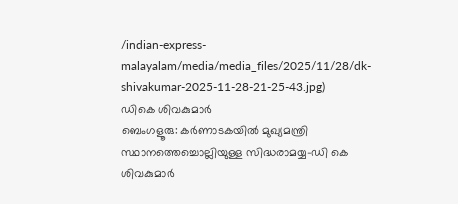/indian-express-malayalam/media/media_files/2025/11/28/dk-shivakumar-2025-11-28-21-25-43.jpg)
ഡികെ ശിവകുമാർ
ബെംഗളൂരു: കർണാടകയിൽ മുഖ്യമന്ത്രി സ്ഥാനത്തെച്ചൊല്ലിയുള്ള സിദ്ധരാമയ്യ-ഡി കെ ശിവകുമാർ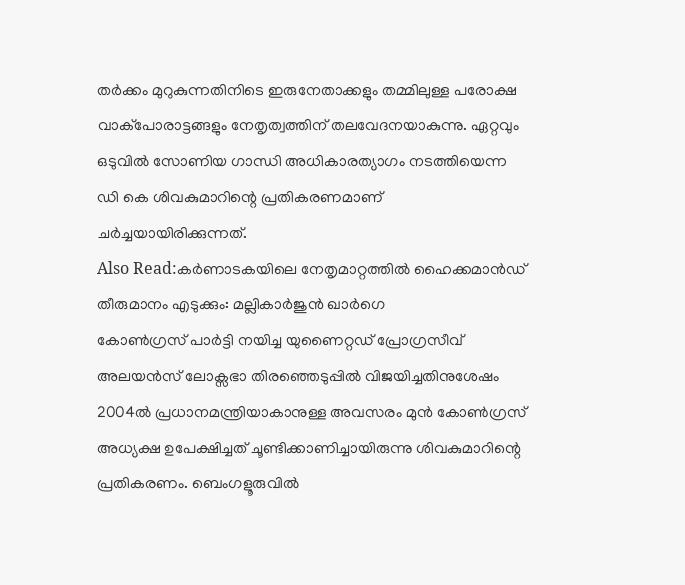തർക്കം മുറുകുന്നതിനിടെ ഇരുനേതാക്കളും തമ്മിലുള്ള പരോക്ഷ വാക്പോരാട്ടങ്ങളും നേതൃത്വത്തിന് തലവേദനയാകുന്നു. ഏറ്റവും ഒടുവിൽ സോണിയ ഗാന്ധി അധികാരത്യാഗം നടത്തിയെന്ന ഡി കെ ശിവകുമാറിന്റെ പ്രതികരണമാണ് ചർച്ചയായിരിക്കുന്നത്.
Also Read:കർണാടകയിലെ നേതൃമാറ്റത്തിൽ ഹൈക്കമാൻഡ് തീരുമാനം എടുക്കും: മല്ലികാർജുൻ ഖാർഗെ
കോൺഗ്രസ് പാർട്ടി നയിച്ച യുണൈറ്റഡ് പ്രോഗ്രസീവ് അലയൻസ് ലോക്സഭാ തിരഞ്ഞെടുപ്പിൽ വിജയിച്ചതിനുശേഷം 2004ൽ പ്രധാനമന്ത്രിയാകാനുള്ള അവസരം മുൻ കോൺഗ്രസ് അധ്യക്ഷ ഉപേക്ഷിച്ചത് ചൂണ്ടിക്കാണിച്ചായിരുന്നു ശിവകുമാറിന്റെ പ്രതികരണം. ബെംഗളൂരുവിൽ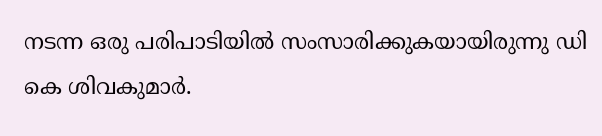നടന്ന ഒരു പരിപാടിയിൽ സംസാരിക്കുകയായിരുന്നു ഡി കെ ശിവകുമാർ.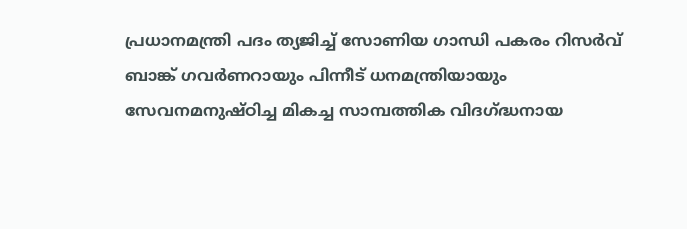പ്രധാനമന്ത്രി പദം ത്യജിച്ച് സോണിയ ഗാന്ധി പകരം റിസർവ് ബാങ്ക് ഗവർണറായും പിന്നീട് ധനമന്ത്രിയായും സേവനമനുഷ്ഠിച്ച മികച്ച സാമ്പത്തിക വിദഗ്ദ്ധനായ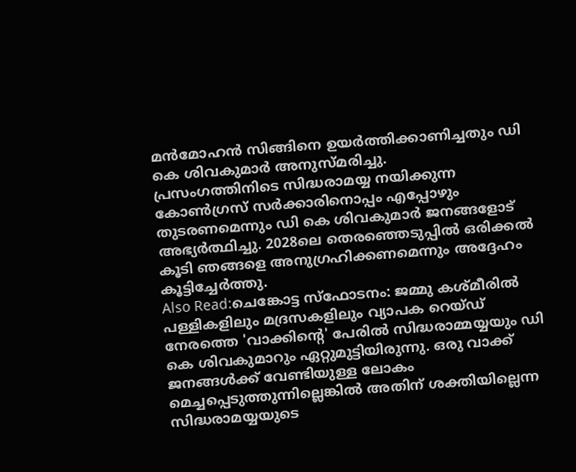മൻമോഹൻ സിങ്ങിനെ ഉയർത്തിക്കാണിച്ചതും ഡി കെ ശിവകുമാർ അനുസ്മരിച്ചു.
പ്രസംഗത്തിനിടെ സിദ്ധരാമയ്യ നയിക്കുന്ന കോൺഗ്രസ് സർക്കാരിനൊപ്പം എപ്പോഴും തുടരണമെന്നും ഡി കെ ശിവകുമാർ ജനങ്ങളോട് അഭ്യർത്ഥിച്ചു. 2028ലെ തെരഞ്ഞെടുപ്പിൽ ഒരിക്കൽ കൂടി ഞങ്ങളെ അനുഗ്രഹിക്കണമെന്നും അദ്ദേഹം കൂട്ടിച്ചേർത്തു.
Also Read:ചെങ്കോട്ട സ്ഫോടനം: ജമ്മു കശ്മീരിൽ പള്ളികളിലും മദ്രസകളിലും വ്യാപക റെയ്ഡ്
നേരത്തെ 'വാക്കിന്റെ' പേരിൽ സിദ്ധരാമ്മയ്യയും ഡി കെ ശിവകുമാറും ഏറ്റുമുട്ടിയിരുന്നു. ഒരു വാക്ക് ജനങ്ങൾക്ക് വേണ്ടിയുള്ള ലോകം മെച്ചപ്പെടുത്തുന്നില്ലെങ്കിൽ അതിന് ശക്തിയില്ലെന്ന സിദ്ധരാമയ്യയുടെ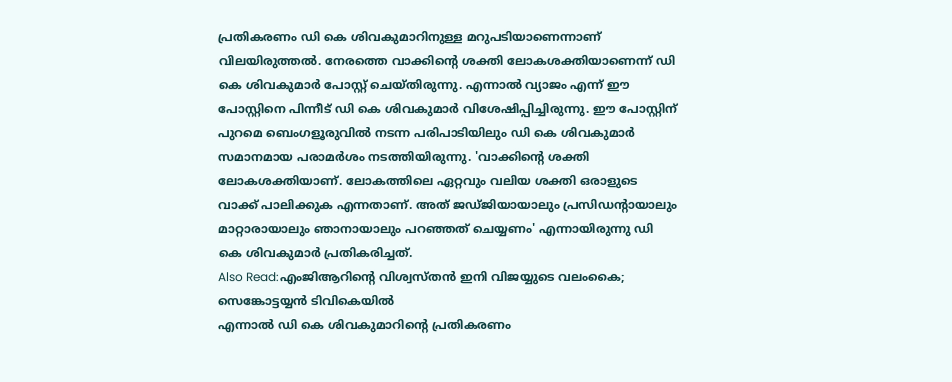പ്രതികരണം ഡി കെ ശിവകുമാറിനുള്ള മറുപടിയാണെന്നാണ് വിലയിരുത്തൽ. നേരത്തെ വാക്കിന്റെ ശക്തി ലോകശക്തിയാണെന്ന് ഡി കെ ശിവകുമാർ പോസ്റ്റ് ചെയ്തിരുന്നു. എന്നാൽ വ്യാജം എന്ന് ഈ പോസ്റ്റിനെ പിന്നീട് ഡി കെ ശിവകുമാർ വിശേഷിപ്പിച്ചിരുന്നു. ഈ പോസ്റ്റിന് പുറമെ ബെംഗളൂരുവിൽ നടന്ന പരിപാടിയിലും ഡി കെ ശിവകുമാർ സമാനമായ പരാമർശം നടത്തിയിരുന്നു. 'വാക്കിന്റെ ശക്തി ലോകശക്തിയാണ്. ലോകത്തിലെ ഏറ്റവും വലിയ ശക്തി ഒരാളുടെ വാക്ക് പാലിക്കുക എന്നതാണ്. അത് ജഡ്ജിയായാലും പ്രസിഡന്റായാലും മാറ്റാരായാലും ഞാനായാലും പറഞ്ഞത് ചെയ്യണം' എന്നായിരുന്നു ഡി കെ ശിവകുമാർ പ്രതികരിച്ചത്.
Also Read:എംജിആറിന്റെ വിശ്വസ്തൻ ഇനി വിജയ്യുടെ വലംകൈ; സെങ്കോട്ടയ്യൻ ടിവികെയിൽ
എന്നാൽ ഡി കെ ശിവകുമാറിന്റെ പ്രതികരണം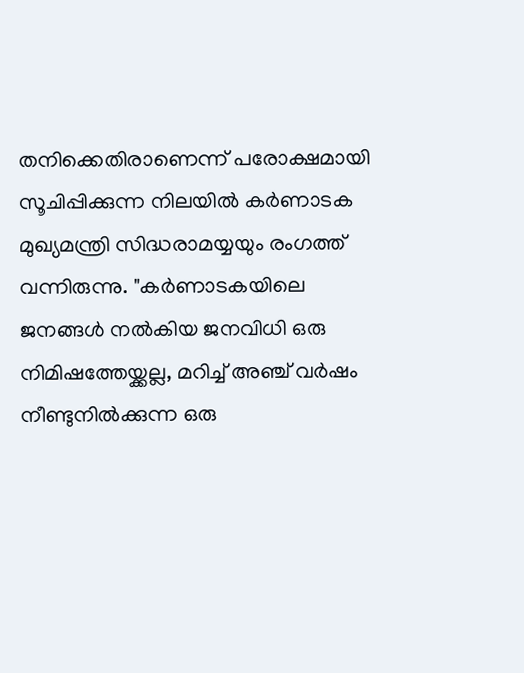തനിക്കെതിരാണെന്ന് പരോക്ഷമായി സൂചിപ്പിക്കുന്ന നിലയിൽ കർണാടക മുഖ്യമന്ത്രി സിദ്ധരാമയ്യയും രംഗത്ത് വന്നിരുന്നു. "കർണാടകയിലെ ജനങ്ങൾ നൽകിയ ജനവിധി ഒരു നിമിഷത്തേയ്ക്കല്ല, മറിച്ച് അഞ്ച് വർഷം നീണ്ടുനിൽക്കുന്ന ഒരു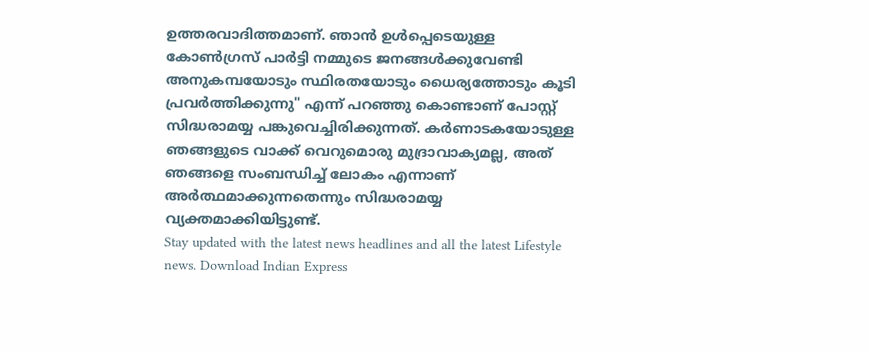ഉത്തരവാദിത്തമാണ്. ഞാൻ ഉൾപ്പെടെയുള്ള കോൺഗ്രസ് പാർട്ടി നമ്മുടെ ജനങ്ങൾക്കുവേണ്ടി അനുകമ്പയോടും സ്ഥിരതയോടും ധൈര്യത്തോടും കൂടി പ്രവർത്തിക്കുന്നു" എന്ന് പറഞ്ഞു കൊണ്ടാണ് പോസ്റ്റ് സിദ്ധരാമയ്യ പങ്കുവെച്ചിരിക്കുന്നത്. കർണാടകയോടുള്ള ഞങ്ങളുടെ വാക്ക് വെറുമൊരു മുദ്രാവാക്യമല്ല, അത് ഞങ്ങളെ സംബന്ധിച്ച് ലോകം എന്നാണ് അർത്ഥമാക്കുന്നതെന്നും സിദ്ധരാമയ്യ വ്യക്തമാക്കിയിട്ടുണ്ട്.
Stay updated with the latest news headlines and all the latest Lifestyle news. Download Indian Express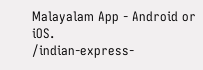Malayalam App - Android or iOS.
/indian-express-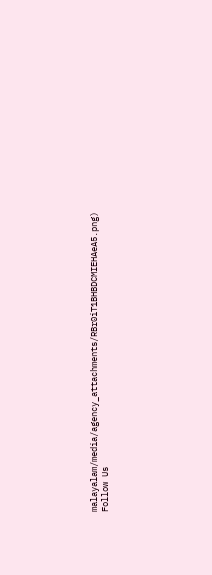malayalam/media/agency_attachments/RBr0iT1BHBDCMIEHAeA5.png)
Follow Us